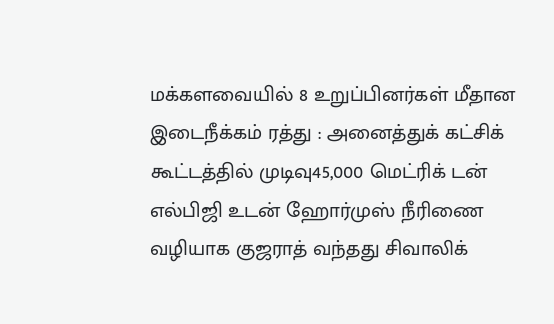மக்களவையில் 8 உறுப்பினர்கள் மீதான இடைநீக்கம் ரத்து : அனைத்துக் கட்சிக் கூட்டத்தில் முடிவு45,000 மெட்ரிக் டன் எல்பிஜி உடன் ஹோர்முஸ் நீரிணை வழியாக குஜராத் வந்தது சிவாலிக்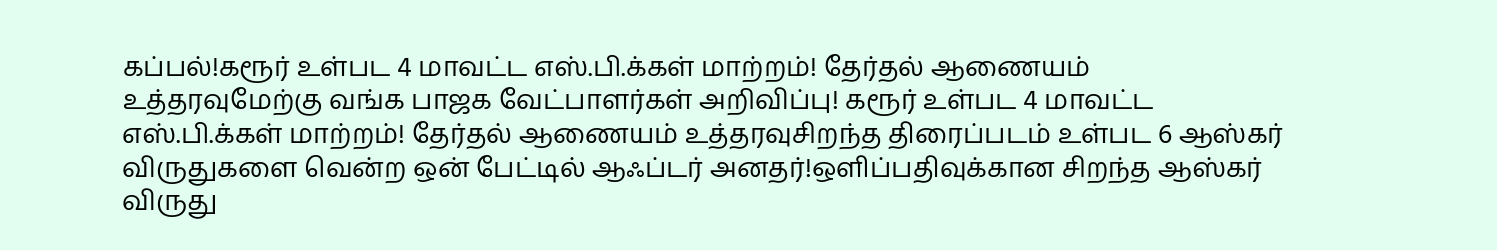கப்பல்!கரூர் உள்பட 4 மாவட்ட எஸ்.பி.க்கள் மாற்றம்! தேர்தல் ஆணையம் உத்தரவுமேற்கு வங்க பாஜக வேட்பாளர்கள் அறிவிப்பு! கரூர் உள்பட 4 மாவட்ட எஸ்.பி.க்கள் மாற்றம்! தேர்தல் ஆணையம் உத்தரவுசிறந்த திரைப்படம் உள்பட 6 ஆஸ்கர் விருதுகளை வென்ற ஒன் பேட்டில் ஆஃப்டர் அனதர்!ஒளிப்பதிவுக்கான சிறந்த ஆஸ்கர் விருது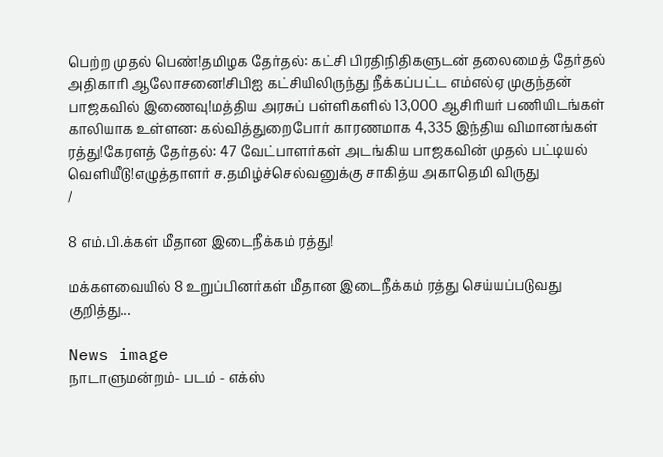பெற்ற முதல் பெண்!தமிழக தேர்தல்: கட்சி பிரதிநிதிகளுடன் தலைமைத் தேர்தல் அதிகாரி ஆலோசனை!சிபிஐ கட்சியிலிருந்து நீக்கப்பட்ட எம்எல்ஏ முகுந்தன் பாஜகவில் இணைவு!மத்திய அரசுப் பள்ளிகளில் 13,000 ஆசிரியர் பணியிடங்கள் காலியாக உள்ளன: கல்வித்துறைபோர் காரணமாக 4,335 இந்திய விமானங்கள் ரத்து!கேரளத் தேர்தல்: 47 வேட்பாளர்கள் அடங்கிய பாஜகவின் முதல் பட்டியல் வெளியீடு!எழுத்தாளர் ச.தமிழ்ச்செல்வனுக்கு சாகித்ய அகாதெமி விருது
/

8 எம்.பி.க்கள் மீதான இடைநீக்கம் ரத்து!

மக்களவையில் 8 உறுப்பினர்கள் மீதான இடைநீக்கம் ரத்து செய்யப்படுவது குறித்து...

News image
நாடாளுமன்றம்- படம் - எக்ஸ்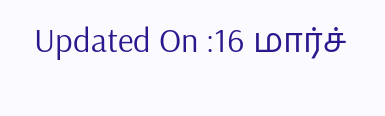Updated On :16 மார்ச்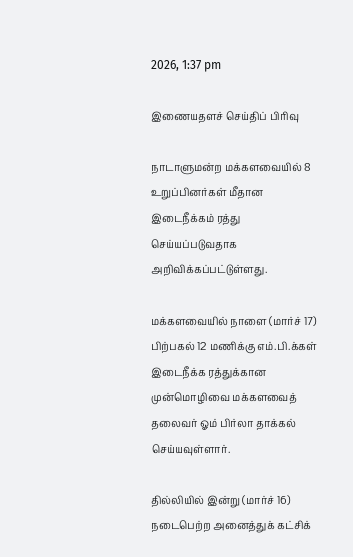2026, 1:37 pm

இணையதளச் செய்திப் பிரிவு

நாடாளுமன்ற மக்களவையில் 8 உறுப்பினர்கள் மீதான இடைநீக்கம் ரத்து செய்யப்படுவதாக அறிவிக்கப்பட்டுள்ளது.

மக்களவையில் நாளை (மார்ச் 17) பிற்பகல் 12 மணிக்கு எம்.பி.க்கள் இடைநீக்க ரத்துக்கான முன்மொழிவை மக்களவைத் தலைவர் ஓம் பிர்லா தாக்கல் செய்யவுள்ளார்.

தில்லியில் இன்று (மார்ச் 16) நடைபெற்ற அனைத்துக் கட்சிக்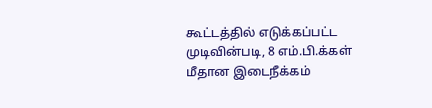கூட்டத்தில் எடுக்கப்பட்ட முடிவின்படி, 8 எம்.பி.க்கள் மீதான இடைநீக்கம்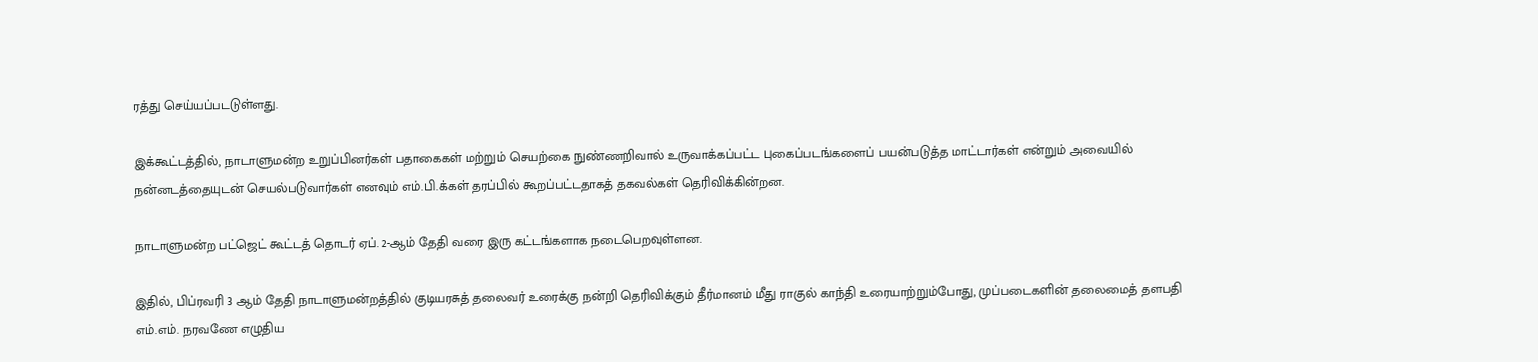ரத்து செய்யப்படடுள்ளது.

இக்கூட்டத்தில், நாடாளுமன்ற உறுப்பினர்கள் பதாகைகள் மற்றும் செயற்கை நுண்ணறிவால் உருவாக்கப்பட்ட புகைப்படங்களைப் பயன்படுத்த மாட்டார்கள் என்றும் அவையில் நன்னடத்தையுடன் செயல்படுவார்கள் எனவும் எம்.பி.க்கள் தரப்பில் கூறப்பட்டதாகத் தகவல்கள் தெரிவிக்கின்றன.

நாடாளுமன்ற பட்ஜெட் கூட்டத் தொடர் ஏப். 2-ஆம் தேதி வரை இரு கட்டங்களாக நடைபெறவுள்ளன.

இதில், பிப்ரவரி 3 ஆம் தேதி நாடாளுமன்றத்தில் குடியரசுத் தலைவர் உரைக்கு நன்றி தெரிவிக்கும் தீர்மானம் மீது ராகுல் காந்தி உரையாற்றும்போது, முப்படைகளின் தலைமைத் தளபதி எம்.எம். நரவணே எழுதிய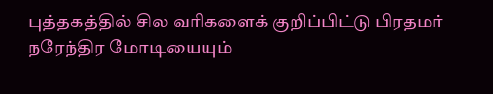புத்தகத்தில் சில வரிகளைக் குறிப்பிட்டு பிரதமர் நரேந்திர மோடியையும்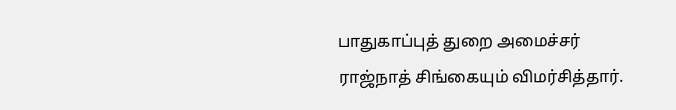பாதுகாப்புத் துறை அமைச்சர் ராஜ்நாத் சிங்கையும் விமர்சித்தார்.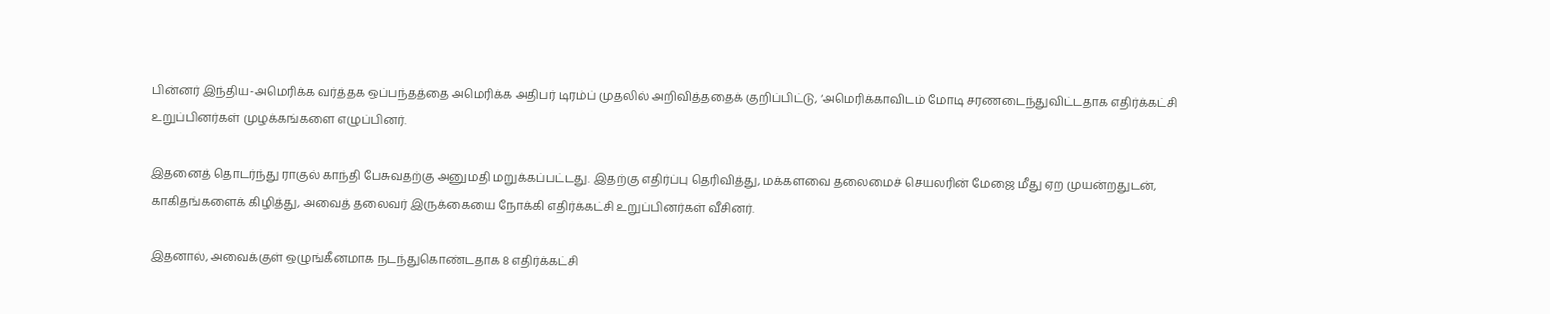பின்னர் இந்திய-அமெரிக்க வர்த்தக ஒப்பந்தத்தை அமெரிக்க அதிபர் டிரம்ப் முதலில் அறிவித்ததைக் குறிப்பிட்டு, ‘அமெரிக்காவிடம் மோடி சரணடைந்துவிட்டதாக எதிர்க்கட்சி உறுப்பினர்கள் முழக்கங்களை எழுப்பினர்.

இதனைத் தொடர்ந்து ராகுல் காந்தி பேசுவதற்கு அனுமதி மறுக்கப்பட்டது. இதற்கு எதிர்ப்பு தெரிவித்து, மக்களவை தலைமைச் செயலரின் மேஜை மீது ஏற முயன்றதுடன், காகிதங்களைக் கிழித்து, அவைத் தலைவர் இருக்கையை நோக்கி எதிர்க்கட்சி உறுப்பினர்கள் வீசினர்.

இதனால், அவைக்குள் ஒழுங்கீனமாக நடந்துகொண்டதாக 8 எதிர்க்கட்சி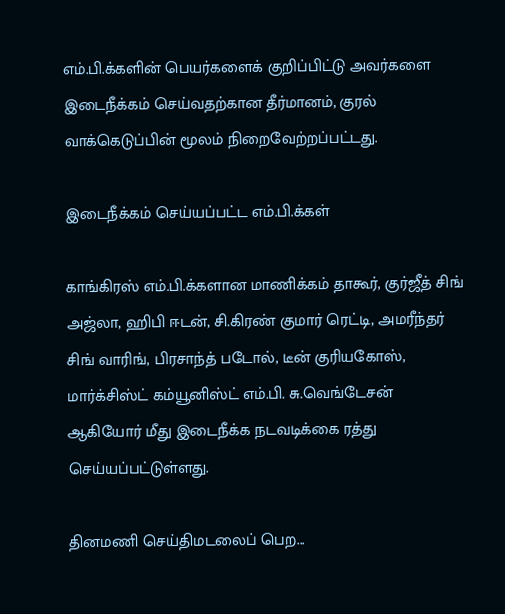எம்.பி.க்களின் பெயர்களைக் குறிப்பிட்டு அவர்களை இடைநீக்கம் செய்வதற்கான தீர்மானம், குரல் வாக்கெடுப்பின் மூலம் நிறைவேற்றப்பட்டது.

இடைநீக்கம் செய்யப்பட்ட எம்.பி.க்கள்

காங்கிரஸ் எம்.பி.க்களான மாணிக்கம் தாகூர், குர்ஜீத் சிங் அஜ்லா, ஹிபி ஈடன், சி.கிரண் குமார் ரெட்டி, அமரீந்தர் சிங் வாரிங், பிரசாந்த் படோல், டீன் குரியகோஸ், மார்க்சிஸ்ட் கம்யூனிஸ்ட் எம்.பி. சு.வெங்டேசன் ஆகியோர் மீது இடைநீக்க நடவடிக்கை ரத்து செய்யப்பட்டுள்ளது.

தினமணி செய்திமடலைப் பெற...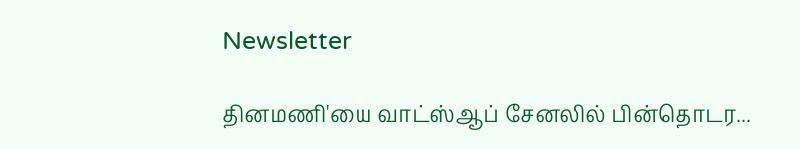Newsletter

தினமணி'யை வாட்ஸ்ஆப் சேனலில் பின்தொடர...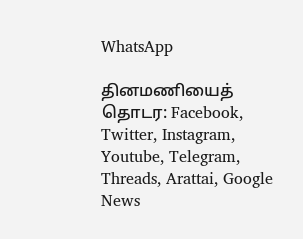WhatsApp

தினமணியைத் தொடர: Facebook, Twitter, Instagram, Youtube, Telegram, Threads, Arattai, Google News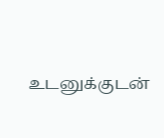உடனுக்குடன்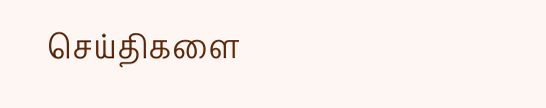செய்திகளை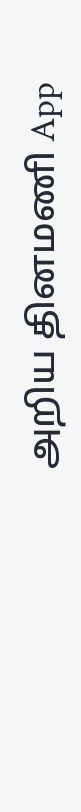அறிய தினமணி App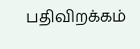பதிவிறக்கம்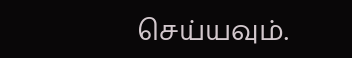செய்யவும்.